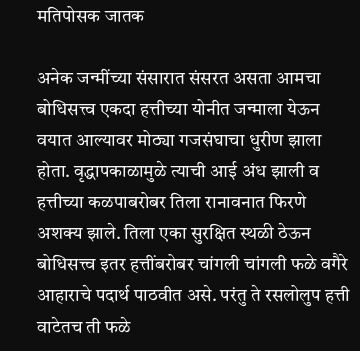मतिपोसक जातक

अनेक जन्मींच्या संसारात संसरत असता आमचा बोधिसत्त्व एकदा हत्तीच्या योनीत जन्माला येऊन वयात आल्यावर मोठ्या गजसंघाचा धुरीण झाला होता. वृद्धापकाळामुळे त्याची आई अंध झाली व हत्तीच्या कळपाबरोबर तिला रानावनात फिरणे अशक्य झाले. तिला एका सुरक्षित स्थळी ठेऊन बोधिसत्त्व इतर हत्तींबरोबर चांगली चांगली फळे वगैरे आहाराचे पदार्थ पाठवीत असे. परंतु ते रसलोलुप हत्ती वाटेतच ती फळे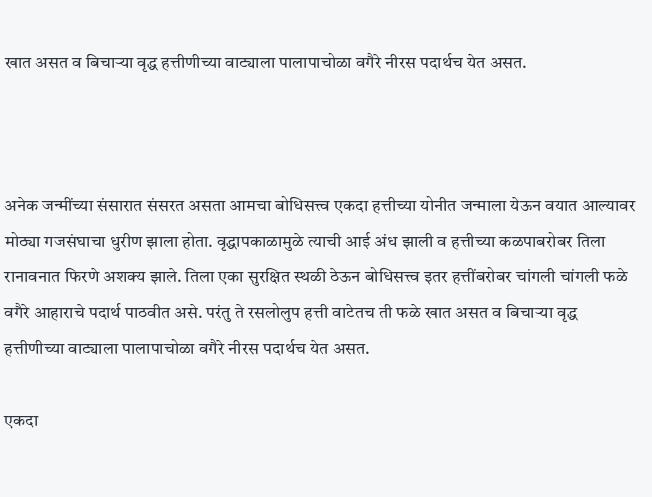खात असत व बिचाऱ्या वृद्ध हत्तीणीच्या वाट्याला पालापाचोळा वगैरे नीरस पदार्थच येत असत.



अनेक जन्मींच्या संसारात संसरत असता आमचा बोधिसत्त्व एकदा हत्तीच्या योनीत जन्माला येऊन वयात आल्यावर मोठ्या गजसंघाचा धुरीण झाला होता. वृद्धापकाळामुळे त्याची आई अंध झाली व हत्तीच्या कळपाबरोबर तिला रानावनात फिरणे अशक्य झाले. तिला एका सुरक्षित स्थळी ठेऊन बोधिसत्त्व इतर हत्तींबरोबर चांगली चांगली फळे वगैरे आहाराचे पदार्थ पाठवीत असे. परंतु ते रसलोलुप हत्ती वाटेतच ती फळे खात असत व बिचाऱ्या वृद्ध हत्तीणीच्या वाट्याला पालापाचोळा वगैरे नीरस पदार्थच येत असत.

एकदा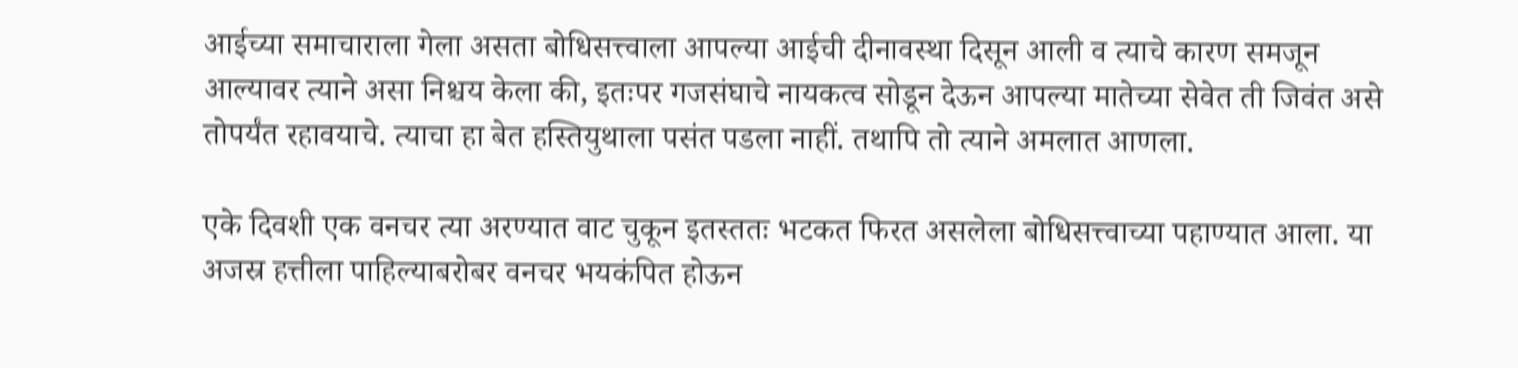आईच्या समाचाराला गेला असता बोधिसत्त्वाला आपल्या आईची दीनावस्था दिसून आली व त्याचे कारण समजून आल्यावर त्याने असा निश्चय केला की, इतःपर गजसंघाचे नायकत्व सोडून देऊन आपल्या मातेच्या सेवेत ती जिवंत असे तोपर्यंत रहावयाचे. त्याचा हा बेत हस्तियुथाला पसंत पडला नाहीं. तथापि तो त्याने अमलात आणला.

एके दिवशी एक वनचर त्या अरण्यात वाट चुकून इतस्ततः भटकत फिरत असलेला बोधिसत्त्वाच्या पहाण्यात आला. या अजस्र हत्तीला पाहिल्याबरोबर वनचर भयकंपित होऊन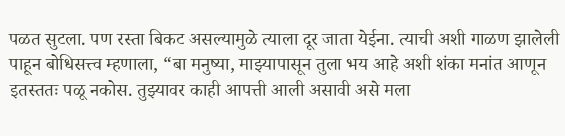पळत सुटला. पण रस्ता बिकट असल्यामुळे त्याला दूर जाता येईना. त्याची अशी गाळण झालेली पाहून बोधिसत्त्व म्हणाला, “बा मनुष्या, माझ्यापासून तुला भय आहे अशी शंका मनांत आणून इतस्ततः पळू नकोस. तुझ्यावर काही आपत्ती आली असावी असे मला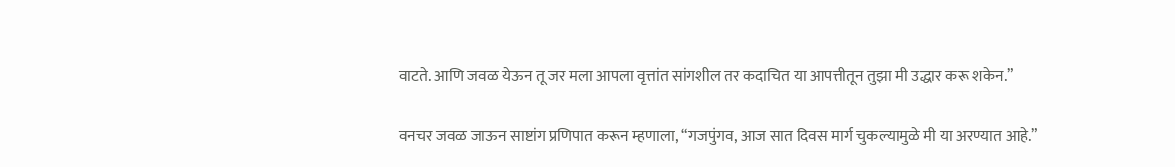वाटते. आणि जवळ येऊन तू जर मला आपला वृत्तांत सांगशील तर कदाचित या आपत्तीतून तुझा मी उद्धार करू शकेन.”

वनचर जवळ जाऊन साष्टांग प्रणिपात करून म्हणाला, “गजपुंगव, आज सात दिवस मार्ग चुकल्यामुळे मी या अरण्यात आहे.”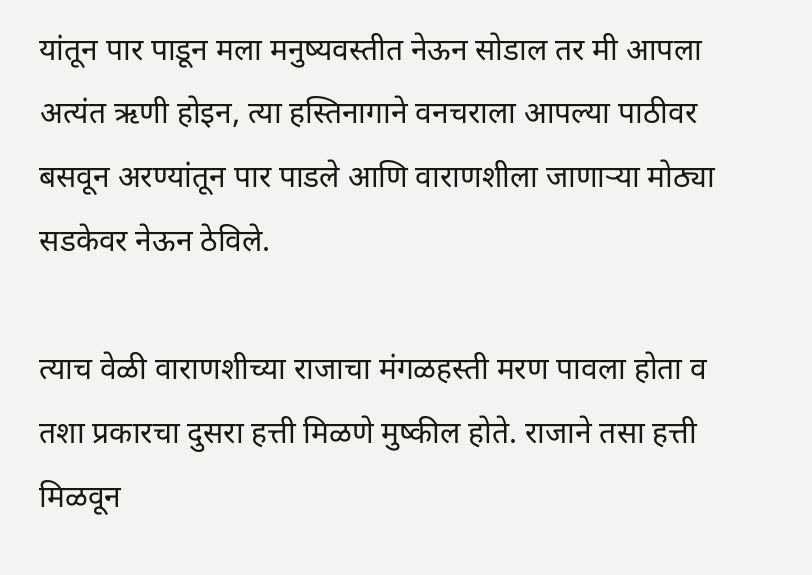यांतून पार पाडून मला मनुष्यवस्तीत नेऊन सोडाल तर मी आपला अत्यंत ऋणी होइन, त्या हस्तिनागाने वनचराला आपल्या पाठीवर बसवून अरण्यांतून पार पाडले आणि वाराणशीला जाणाऱ्या मोठ्या सडकेवर नेऊन ठेविले.

त्याच वेळी वाराणशीच्या राजाचा मंगळहस्ती मरण पावला होता व तशा प्रकारचा दुसरा हत्ती मिळणे मुष्कील होते. राजाने तसा हत्ती मिळवून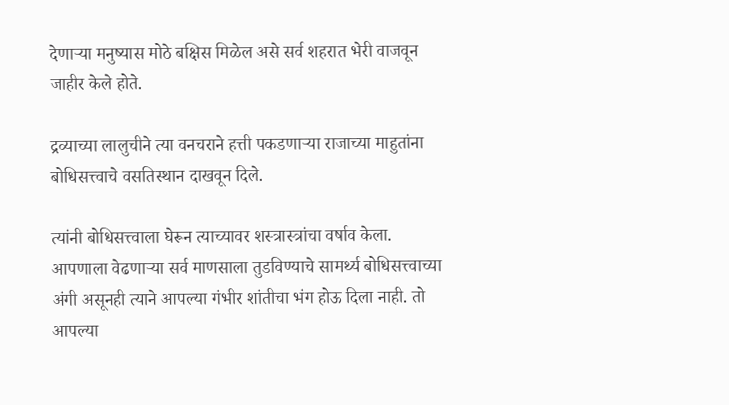देणाऱ्या मनुष्यास मोठे बक्षिस मिळेल असे सर्व शहरात भेरी वाजवून जाहीर केले होते.

द्रव्याच्या लालुचीने त्या वनचराने हत्ती पकडणाऱ्या राजाच्या माहुतांना बोधिसत्त्वाचे वसतिस्थान दाखवून दिले.

त्यांनी बोधिसत्त्वाला घेरून त्याच्यावर शस्त्रास्त्रांचा वर्षाव केला. आपणाला वेढणाऱ्या सर्व माणसाला तुडविण्याचे सामर्थ्य बोधिसत्त्वाच्या अंगी असूनही त्याने आपल्या गंभीर शांतीचा भंग होऊ दिला नाही. तो आपल्या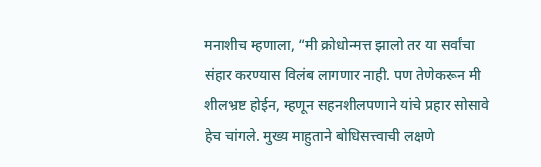मनाशीच म्हणाला, “मी क्रोधोन्मत्त झालो तर या सर्वांचा संहार करण्यास विलंब लागणार नाही. पण तेणेकरून मी शीलभ्रष्ट होईन, म्हणून सहनशीलपणाने यांचे प्रहार सोसावे हेच चांगले. मुख्य माहुताने बोधिसत्त्वाची लक्षणे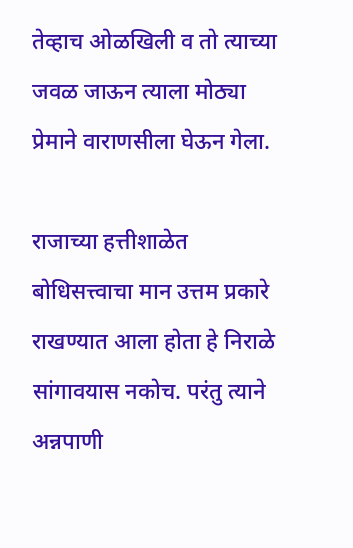तेव्हाच ओळखिली व तो त्याच्या जवळ जाऊन त्याला मोठ्या प्रेमाने वाराणसीला घेऊन गेला.

राजाच्या हत्तीशाळेत बोधिसत्त्वाचा मान उत्तम प्रकारे राखण्यात आला होता हे निराळे सांगावयास नकोच. परंतु त्याने अन्नपाणी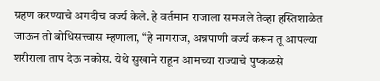ग्रहण करण्याचे अगदीच वर्ज्य केले. हे वर्तमान राजाला समजले तेव्हा हस्तिशाळेत जाऊन तो बोधिसत्त्वास म्हणाला, “हे नागराज, अन्नपाणी वर्ज्य करून तू आपल्या शरीराला ताप देऊ नकोस. येथे सुखाने राहून आमच्या राज्याचे पुष्कळसे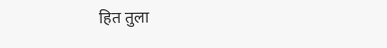हित तुला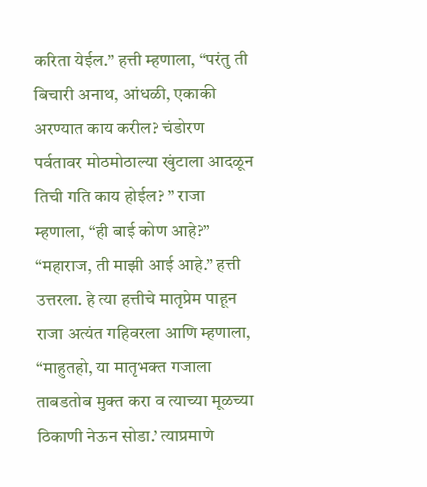करिता येईल.” हत्ती म्हणाला, “परंतु ती बिचारी अनाथ, आंधळी, एकाकी अरण्यात काय करील? चंडोरण पर्वतावर मोठमोठाल्या खुंटाला आदळून तिची गति काय होईल? ” राजा म्हणाला, “ही बाई कोण आहे?” “महाराज, ती माझी आई आहे.” हत्ती उत्तरला. हे त्या हत्तीचे मातृप्रेम पाहून राजा अत्यंत गहिवरला आणि म्हणाला, “माहुतहो, या मातृभक्त गजाला ताबडतोब मुक्त करा व त्याच्या मूळच्या ठिकाणी नेऊन सोडा.’ त्याप्रमाणे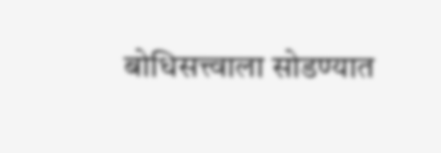बोधिसत्त्वाला सोडण्यात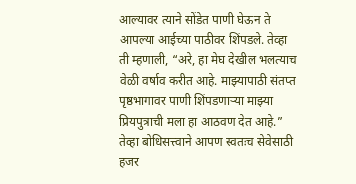आल्यावर त्याने सोंडेत पाणी घेऊन ते आपल्या आईच्या पाठीवर शिंपडले. तेव्हा ती म्हणाली, “अरे, हा मेघ देखील भलत्याच वेळी वर्षाव करीत आहे. माझ्यापाठी संतप्त पृष्ठभागावर पाणी शिंपडणाऱ्या माझ्या प्रियपुत्राची मला हा आठवण देत आहे.” तेव्हा बोधिसत्त्वाने आपण स्वतःच सेवेसाठी हजर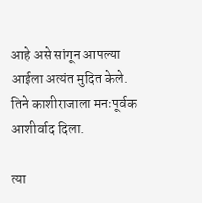आहे असे सांगून आपल्या आईला अत्यंत मुदित केले. तिने काशीराजाला मनःपूर्वक आशीर्वाद दिला.

त्या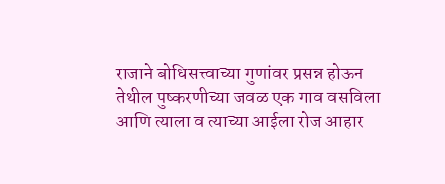राजाने बोधिसत्त्वाच्या गुणांवर प्रसन्न होऊन तेथील पुष्करणीच्या जवळ एक गाव वसविला आणि त्याला व त्याच्या आईला रोज आहार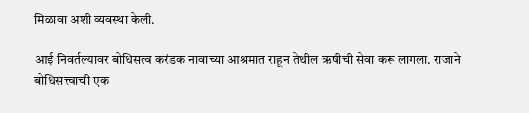मिळावा अशी व्यवस्था केली.

आई निवर्तल्यावर बोधिसत्व करंडक नावाच्या आश्रमात राहून तेथील ऋषीची सेवा करू लागला. राजाने बोधिसत्त्वाची एक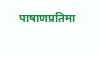पाषाणप्रतिमा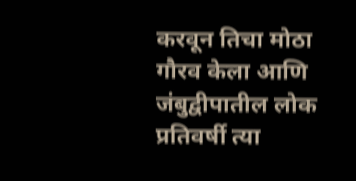करवून तिचा मोठा गौरव केला आणि जंबुद्वीपातील लोक प्रतिवर्षी त्या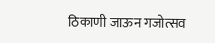ठिकाणी जाऊन गजोत्सव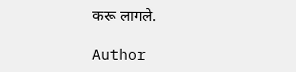करू लागले.

Author